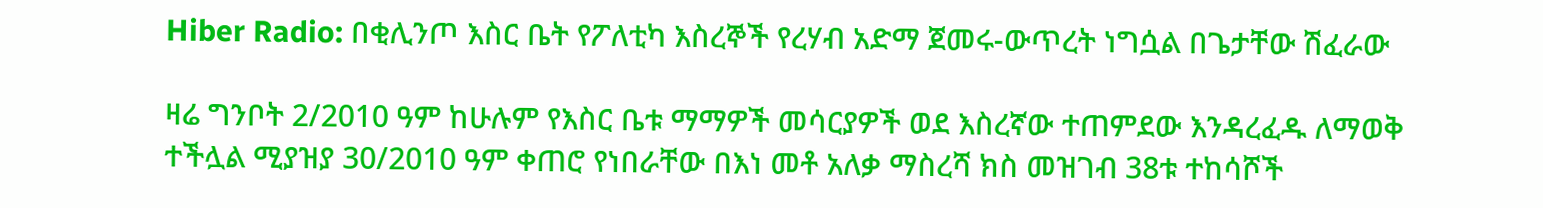Hiber Radio: በቂሊንጦ እስር ቤት የፖለቲካ እስረኞች የረሃብ አድማ ጀመሩ-ውጥረት ነግሷል በጌታቸው ሽፈራው

ዛሬ ግንቦት 2/2010 ዓም ከሁሉም የእስር ቤቱ ማማዎች መሳርያዎች ወደ እስረኛው ተጠምደው እንዳረፈዱ ለማወቅ ተችሏል ሚያዝያ 30/2010 ዓም ቀጠሮ የነበራቸው በእነ መቶ አለቃ ማስረሻ ክስ መዝገብ 38ቱ ተከሳሾች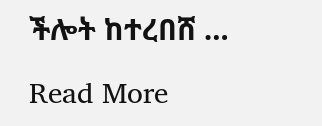ችሎት ከተረበሸ …

Read More